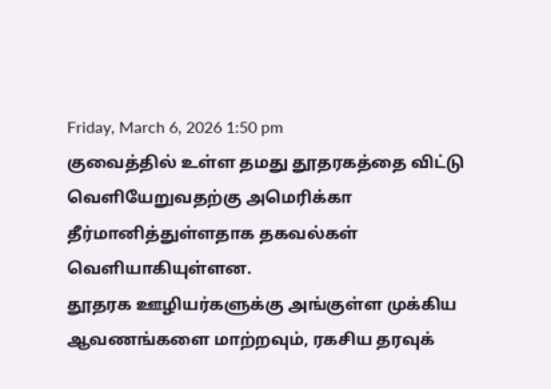Friday, March 6, 2026 1:50 pm
குவைத்தில் உள்ள தமது தூதரகத்தை விட்டு வெளியேறுவதற்கு அமெரிக்கா தீர்மானித்துள்ளதாக தகவல்கள் வெளியாகியுள்ளன.
தூதரக ஊழியர்களுக்கு அங்குள்ள முக்கிய ஆவணங்களை மாற்றவும், ரகசிய தரவுக்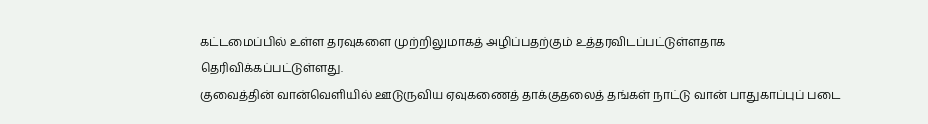கட்டமைப்பில் உள்ள தரவுகளை முற்றிலுமாகத் அழிப்பதற்கும் உத்தரவிடப்பட்டுள்ளதாக தெரிவிக்கப்பட்டுள்ளது.
குவைத்தின் வான்வெளியில் ஊடுருவிய ஏவுகணைத் தாக்குதலைத் தங்கள் நாட்டு வான் பாதுகாப்புப் படை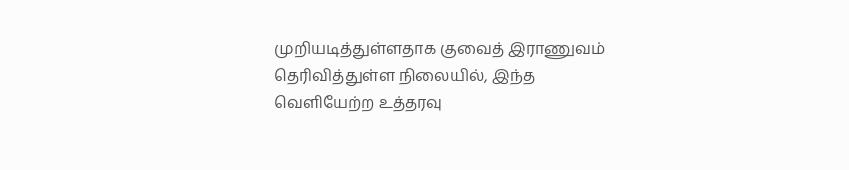முறியடித்துள்ளதாக குவைத் இராணுவம் தெரிவித்துள்ள நிலையில், இந்த வெளியேற்ற உத்தரவு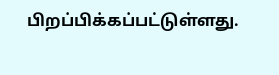பிறப்பிக்கப்பட்டுள்ளது.